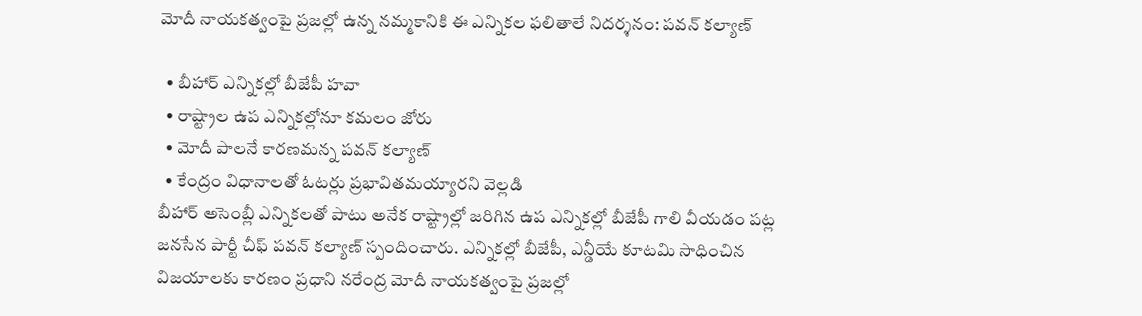మోదీ నాయకత్వంపై ప్రజల్లో ఉన్న నమ్మకానికి ఈ ఎన్నికల ఫలితాలే నిదర్శనం: పవన్ కల్యాణ్

  • బీహార్ ఎన్నికల్లో బీజేపీ హవా
  • రాష్ట్రాల ఉప ఎన్నికల్లోనూ కమలం జోరు
  • మోదీ పాలనే కారణమన్న పవన్ కల్యాణ్
  • కేంద్రం విధానాలతో ఓటర్లు ప్రభావితమయ్యారని వెల్లడి
బీహార్ అసెంబ్లీ ఎన్నికలతో పాటు అనేక రాష్ట్రాల్లో జరిగిన ఉప ఎన్నికల్లో బీజేపీ గాలి వీయడం పట్ల జనసేన పార్టీ చీఫ్ పవన్ కల్యాణ్ స్పందించారు. ఎన్నికల్లో బీజేపీ, ఎన్డీయే కూటమి సాధించిన విజయాలకు కారణం ప్రధాని నరేంద్ర మోదీ నాయకత్వంపై ప్రజల్లో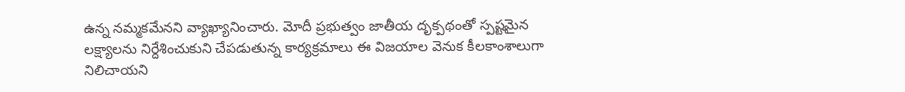ఉన్న నమ్మకమేనని వ్యాఖ్యానించారు. మోదీ ప్రభుత్వం జాతీయ దృక్పథంతో స్పష్టమైన లక్ష్యాలను నిర్దేశించుకుని చేపడుతున్న కార్యక్రమాలు ఈ విజయాల వెనుక కీలకాంశాలుగా నిలిచాయని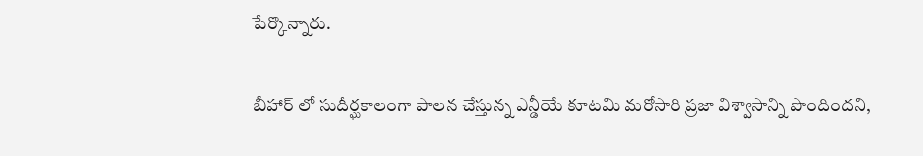పేర్కొన్నారు.

బీహార్ లో సుదీర్ఘకాలంగా పాలన చేస్తున్న ఎన్డీయే కూటమి మరోసారి ప్రజా విశ్వాసాన్ని పొందిందని,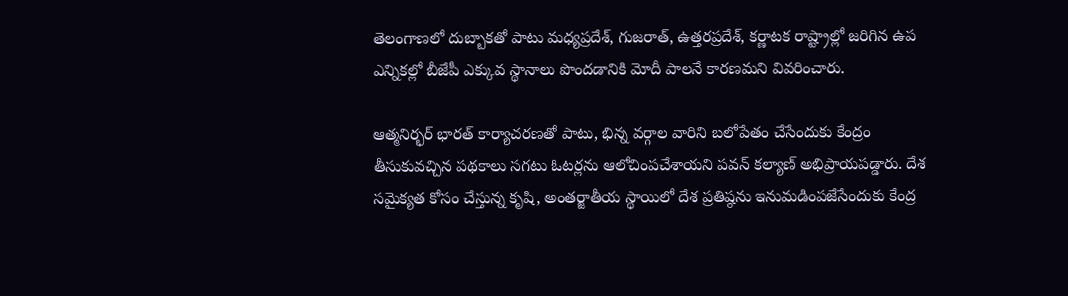తెలంగాణలో దుబ్బాకతో పాటు మధ్యప్రదేశ్, గుజరాత్, ఉత్తరప్రదేశ్, కర్ణాటక రాష్ట్రాల్లో జరిగిన ఉప ఎన్నికల్లో బీజేపీ ఎక్కువ స్థానాలు పొందడానికి మోదీ పాలనే కారణమని వివరించారు.

ఆత్మనిర్భర్ భారత్ కార్యాచరణతో పాటు, భిన్న వర్గాల వారిని బలోపేతం చేసేందుకు కేంద్రం తీసుకువచ్చిన పథకాలు సగటు ఓటర్లను ఆలోచింపచేశాయని పవన్ కల్యాణ్ అభిప్రాయపడ్డారు. దేశ సమైక్యత కోసం చేస్తున్న కృషి, అంతర్జాతీయ స్థాయిలో దేశ ప్రతిష్ఠను ఇనుమడింపజేసేందుకు కేంద్ర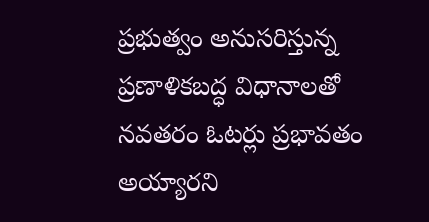ప్రభుత్వం అనుసరిస్తున్న ప్రణాళికబద్ధ విధానాలతో నవతరం ఓటర్లు ప్రభావతం అయ్యారని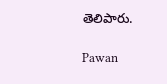తెలిపారు.

Pawan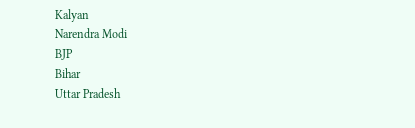Kalyan
Narendra Modi
BJP
Bihar
Uttar Pradesh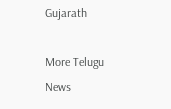Gujarath

More Telugu News